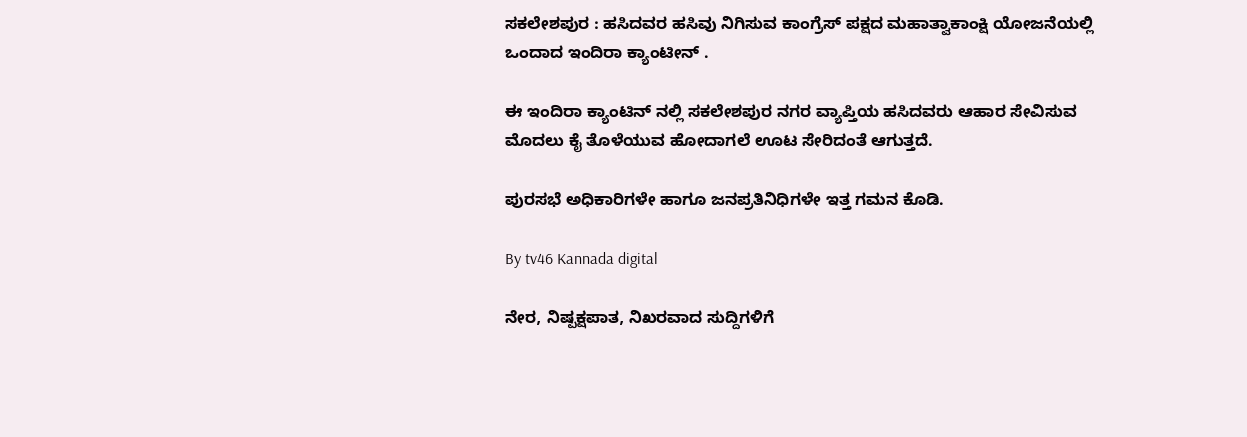ಸಕಲೇಶಪುರ : ಹಸಿದವರ ಹಸಿವು ನಿಗಿಸುವ ಕಾಂಗ್ರೆಸ್ ಪಕ್ಷದ ಮಹಾತ್ವಾಕಾಂಕ್ಷಿ ಯೋಜನೆಯಲ್ಲಿ ಒಂದಾದ ಇಂದಿರಾ ಕ್ಯಾಂಟೀನ್ .

ಈ ಇಂದಿರಾ ಕ್ಯಾಂಟಿನ್ ನಲ್ಲಿ ಸಕಲೇಶಪುರ ನಗರ ವ್ಯಾಪ್ತಿಯ ಹಸಿದವರು ಆಹಾರ ಸೇವಿಸುವ ಮೊದಲು ಕೈ ತೊಳೆಯುವ ಹೋದಾಗಲೆ ಊಟ ಸೇರಿದಂತೆ ಆಗುತ್ತದೆ.

ಪುರಸಭೆ ಅಧಿಕಾರಿಗಳೇ ಹಾಗೂ ಜನಪ್ರತಿನಿಧಿಗಳೇ ಇತ್ತ ಗಮನ ಕೊಡಿ.

By tv46 Kannada digital

ನೇರ, ನಿಷ್ಪಕ್ಷಪಾತ, ನಿಖರವಾದ ಸುದ್ದಿಗಳಿಗೆ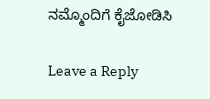ನಮ್ಮೊಂದಿಗೆ ಕೈಜೋಡಿಸಿ

Leave a Reply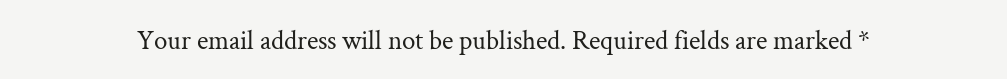Your email address will not be published. Required fields are marked *